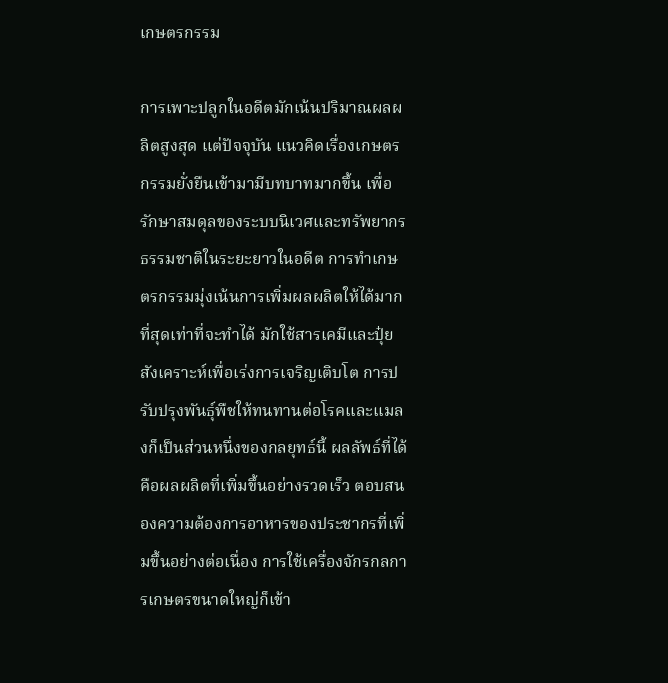เกษตรกรรม

การเพาะปลูกในอดีตมักเน้นปริมาณผลผลิตสูงสุด แต่ปัจจุบัน แนวคิดเรื่องเกษตรกรรมยั่งยืนเข้ามามีบทบาทมากขึ้น เพื่อรักษาสมดุลของระบบนิเวศและทรัพยากรธรรมชาติในระยะยาวในอดีต การทำเกษตรกรรมมุ่งเน้นการเพิ่มผลผลิตให้ได้มากที่สุดเท่าที่จะทำได้ มักใช้สารเคมีและปุ๋ยสังเคราะห์เพื่อเร่งการเจริญเติบโต การปรับปรุงพันธุ์พืชให้ทนทานต่อโรคและแมลงก็เป็นส่วนหนึ่งของกลยุทธ์นี้ ผลลัพธ์ที่ได้คือผลผลิตที่เพิ่มขึ้นอย่างรวดเร็ว ตอบสนองความต้องการอาหารของประชากรที่เพิ่มขึ้นอย่างต่อเนื่อง การใช้เครื่องจักรกลการเกษตรขนาดใหญ่ก็เข้า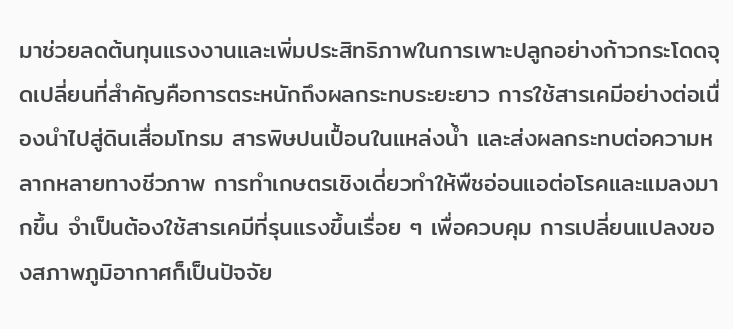มาช่วยลดต้นทุนแรงงานและเพิ่มประสิทธิภาพในการเพาะปลูกอย่างก้าวกระโดดจุดเปลี่ยนที่สำคัญคือการตระหนักถึงผลกระทบระยะยาว การใช้สารเคมีอย่างต่อเนื่องนำไปสู่ดินเสื่อมโทรม สารพิษปนเปื้อนในแหล่งน้ำ และส่งผลกระทบต่อความหลากหลายทางชีวภาพ การทำเกษตรเชิงเดี่ยวทำให้พืชอ่อนแอต่อโรคและแมลงมากขึ้น จำเป็นต้องใช้สารเคมีที่รุนแรงขึ้นเรื่อย ๆ เพื่อควบคุม การเปลี่ยนแปลงของสภาพภูมิอากาศก็เป็นปัจจัย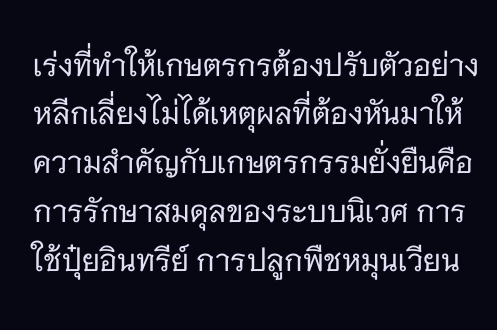เร่งที่ทำให้เกษตรกรต้องปรับตัวอย่างหลีกเลี่ยงไม่ได้เหตุผลที่ต้องหันมาให้ความสำคัญกับเกษตรกรรมยั่งยืนคือการรักษาสมดุลของระบบนิเวศ การใช้ปุ๋ยอินทรีย์ การปลูกพืชหมุนเวียน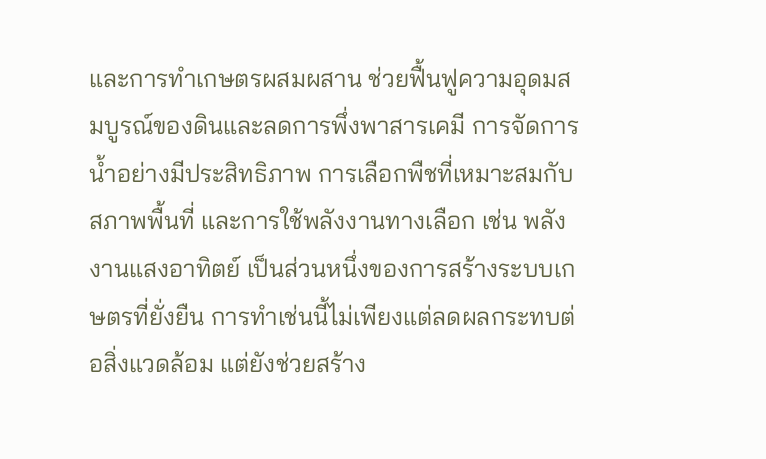และการทำเกษตรผสมผสาน ช่วยฟื้นฟูความอุดมสมบูรณ์ของดินและลดการพึ่งพาสารเคมี การจัดการน้ำอย่างมีประสิทธิภาพ การเลือกพืชที่เหมาะสมกับสภาพพื้นที่ และการใช้พลังงานทางเลือก เช่น พลังงานแสงอาทิตย์ เป็นส่วนหนึ่งของการสร้างระบบเกษตรที่ยั่งยืน การทำเช่นนี้ไม่เพียงแต่ลดผลกระทบต่อสิ่งแวดล้อม แต่ยังช่วยสร้าง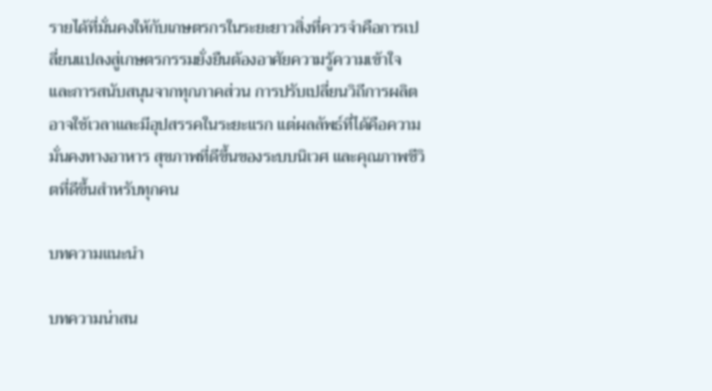รายได้ที่มั่นคงให้กับเกษตรกรในระยะยาวสิ่งที่ควรจำคือการเปลี่ยนแปลงสู่เกษตรกรรมยั่งยืนต้องอาศัยความรู้ความเข้าใจ และการสนับสนุนจากทุกภาคส่วน การปรับเปลี่ยนวิถีการผลิตอาจใช้เวลาและมีอุปสรรคในระยะแรก แต่ผลลัพธ์ที่ได้คือความมั่นคงทางอาหาร สุขภาพที่ดีขึ้นของระบบนิเวศ และคุณภาพชีวิตที่ดีขึ้นสำหรับทุกคน

บทความแนะนำ

บทความน่าสน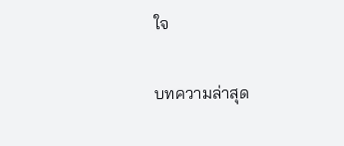ใจ

บทความล่าสุด